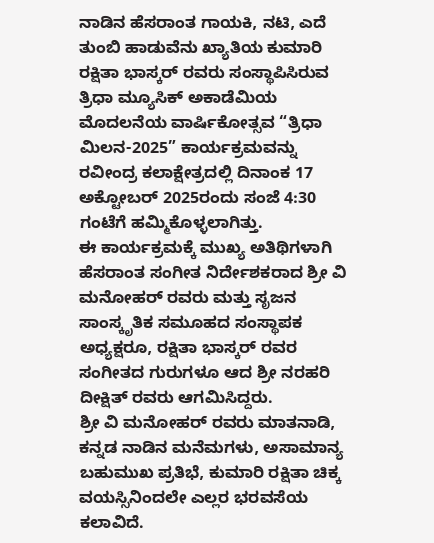ನಾಡಿನ ಹೆಸರಾಂತ ಗಾಯಕಿ, ನಟಿ, ಎದೆ ತುಂಬಿ ಹಾಡುವೆನು ಖ್ಯಾತಿಯ ಕುಮಾರಿ ರಕ್ಷಿತಾ ಭಾಸ್ಕರ್ ರವರು ಸಂಸ್ಥಾಪಿಸಿರುವ ತ್ರಿಧಾ ಮ್ಯೂಸಿಕ್ ಅಕಾಡೆಮಿಯ ಮೊದಲನೆಯ ವಾರ್ಷಿಕೋತ್ಸವ “ತ್ರಿಧಾ ಮಿಲನ-2025” ಕಾರ್ಯಕ್ರಮವನ್ನು ರವೀಂದ್ರ ಕಲಾಕ್ಷೇತ್ರದಲ್ಲಿ ದಿನಾಂಕ 17 ಅಕ್ಟೋಬರ್ 2025ರಂದು ಸಂಜೆ 4:30 ಗಂಟೆಗೆ ಹಮ್ಮಿಕೊಳ್ಳಲಾಗಿತ್ತು.
ಈ ಕಾರ್ಯಕ್ರಮಕ್ಕೆ ಮುಖ್ಯ ಅತಿಥಿಗಳಾಗಿ ಹೆಸರಾಂತ ಸಂಗೀತ ನಿರ್ದೇಶಕರಾದ ಶ್ರೀ ವಿ ಮನೋಹರ್ ರವರು ಮತ್ತು ಸೃಜನ ಸಾಂಸ್ಕೃತಿಕ ಸಮೂಹದ ಸಂಸ್ಥಾಪಕ ಅಧ್ಯಕ್ಷರೂ, ರಕ್ಷಿತಾ ಭಾಸ್ಕರ್ ರವರ ಸಂಗೀತದ ಗುರುಗಳೂ ಆದ ಶ್ರೀ ನರಹರಿ ದೀಕ್ಷಿತ್ ರವರು ಆಗಮಿಸಿದ್ದರು.
ಶ್ರೀ ವಿ ಮನೋಹರ್ ರವರು ಮಾತನಾಡಿ, ಕನ್ನಡ ನಾಡಿನ ಮನೆಮಗಳು, ಅಸಾಮಾನ್ಯ ಬಹುಮುಖ ಪ್ರತಿಭೆ, ಕುಮಾರಿ ರಕ್ಷಿತಾ ಚಿಕ್ಕ ವಯಸ್ಸಿನಿಂದಲೇ ಎಲ್ಲರ ಭರವಸೆಯ ಕಲಾವಿದೆ.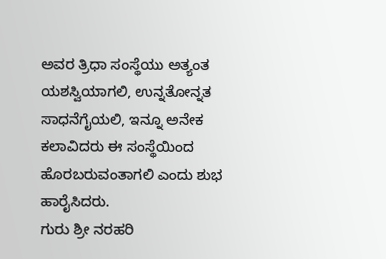ಅವರ ತ್ರಿಧಾ ಸಂಸ್ಥೆಯು ಅತ್ಯಂತ ಯಶಸ್ವಿಯಾಗಲಿ, ಉನ್ನತೋನ್ನತ ಸಾಧನೆಗೈಯಲಿ, ಇನ್ನೂ ಅನೇಕ ಕಲಾವಿದರು ಈ ಸಂಸ್ಥೆಯಿಂದ ಹೊರಬರುವಂತಾಗಲಿ ಎಂದು ಶುಭ ಹಾರೈಸಿದರು.
ಗುರು ಶ್ರೀ ನರಹರಿ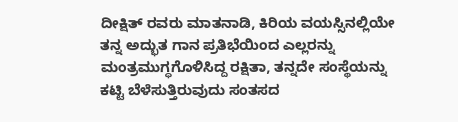ದೀಕ್ಷಿತ್ ರವರು ಮಾತನಾಡಿ, ಕಿರಿಯ ವಯಸ್ಸಿನಲ್ಲಿಯೇ ತನ್ನ ಅದ್ಭುತ ಗಾನ ಪ್ರತಿಭೆಯಿಂದ ಎಲ್ಲರನ್ನು ಮಂತ್ರಮುಗ್ಧಗೊಳಿಸಿದ್ದ ರಕ್ಷಿತಾ, ತನ್ನದೇ ಸಂಸ್ಥೆಯನ್ನು ಕಟ್ಟಿ ಬೆಳೆಸುತ್ತಿರುವುದು ಸಂತಸದ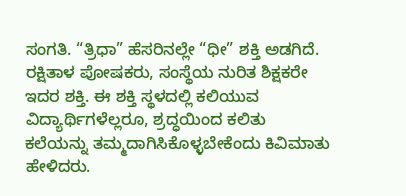ಸಂಗತಿ. “ತ್ರಿಧಾ” ಹೆಸರಿನಲ್ಲೇ “ಧೀ” ಶಕ್ತಿ ಅಡಗಿದೆ. ರಕ್ಷಿತಾಳ ಪೋಷಕರು, ಸಂಸ್ಥೆಯ ನುರಿತ ಶಿಕ್ಷಕರೇ ಇದರ ಶಕ್ತಿ. ಈ ಶಕ್ತಿ ಸ್ಥಳದಲ್ಲಿ ಕಲಿಯುವ ವಿದ್ಯಾರ್ಥಿಗಳೆಲ್ಲರೂ, ಶ್ರದ್ಧಯಿಂದ ಕಲಿತು ಕಲೆಯನ್ನು ತಮ್ಮದಾಗಿಸಿಕೊಳ್ಳಬೇಕೆಂದು ಕಿವಿಮಾತು ಹೇಳಿದರು.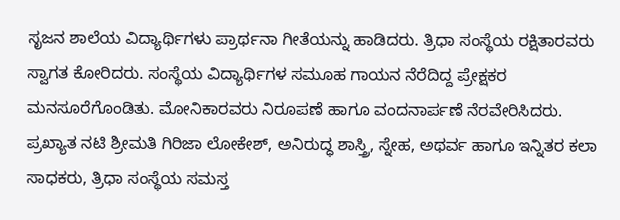ಸೃಜನ ಶಾಲೆಯ ವಿದ್ಯಾರ್ಥಿಗಳು ಪ್ರಾರ್ಥನಾ ಗೀತೆಯನ್ನು ಹಾಡಿದರು. ತ್ರಿಧಾ ಸಂಸ್ಥೆಯ ರಕ್ಷಿತಾರವರು ಸ್ವಾಗತ ಕೋರಿದರು. ಸಂಸ್ಥೆಯ ವಿದ್ಯಾರ್ಥಿಗಳ ಸಮೂಹ ಗಾಯನ ನೆರೆದಿದ್ದ ಪ್ರೇಕ್ಷಕರ ಮನಸೂರೆಗೊಂಡಿತು. ಮೋನಿಕಾರವರು ನಿರೂಪಣೆ ಹಾಗೂ ವಂದನಾರ್ಪಣೆ ನೆರವೇರಿಸಿದರು.
ಪ್ರಖ್ಯಾತ ನಟಿ ಶ್ರೀಮತಿ ಗಿರಿಜಾ ಲೋಕೇಶ್, ಅನಿರುದ್ಧ ಶಾಸ್ತ್ರಿ, ಸ್ನೇಹ, ಅಥರ್ವ ಹಾಗೂ ಇನ್ನಿತರ ಕಲಾ ಸಾಧಕರು, ತ್ರಿಧಾ ಸಂಸ್ಥೆಯ ಸಮಸ್ತ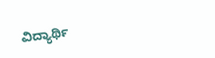ವಿದ್ಯಾರ್ಥಿ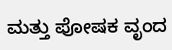ಮತ್ತು ಪೋಷಕ ವೃಂದ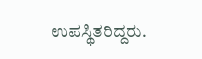ಉಪಸ್ಥಿತರಿದ್ದರು.